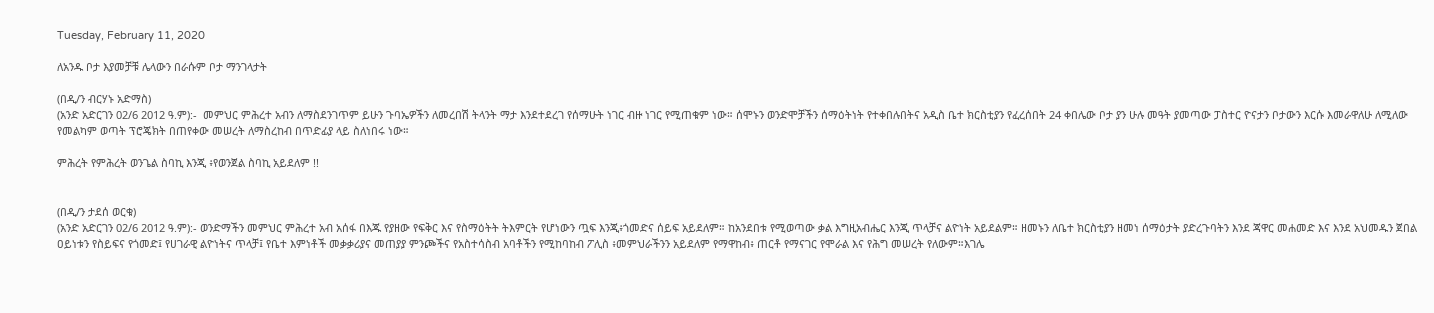Tuesday, February 11, 2020

ለአንዱ ቦታ እያመቻቹ ሌላውን በራሱም ቦታ ማንገላታት

(በዲ/ን ብርሃኑ አድማስ)
(አንድ አድርገን 02/6 2012 ዓ.ም):-  መምህር ምሕረተ አብን ለማስደንገጥም ይሁን ጉባኤዎችን ለመረበሽ ትላንት ማታ እንደተደረገ የሰማሁት ነገር ብዙ ነገር የሚጠቁም ነው። ሰሞኑን ወንድሞቻችን ሰማዕትነት የተቀበሉበትና አዲስ ቤተ ክርስቲያን የፈረሰበት 24 ቀበሌው ቦታ ያን ሁሉ መዓት ያመጣው ፓስተር ዮናታን ቦታውን እርሱ እመራዋለሁ ለሚለው የመልካም ወጣት ፕሮጄክት በጠየቀው መሠረት ለማስረከብ በጥድፊያ ላይ ስለነበሩ ነው።

ምሕረት የምሕረት ወንጌል ስባኪ እንጂ ፥የወንጀል ስባኪ አይደለም !!


(በዲ/ን ታደሰ ወርቁ)
(አንድ አድርገን 02/6 2012 ዓ.ም):- ወንድማችን መምህር ምሕረተ አብ አሰፋ በእጁ የያዘው የፍቅር እና የስማዕትት ትእምርት የሆነውን ጧፍ እንጂ፥ጎመድና ሰይፍ አይደለም። ከአንደበቱ የሚወጣው ቃል እግዚአብሔር እንጂ ጥላቻና ልዮነት አይደልም። ዘመኑን ለቤተ ክርስቲያን ዘመነ ሰማዕታት ያድረጉባትን እንደ ጃዋር መሐመድ እና እንደ አህመዱን ጀበል ዐይነቱን የስይፍና የጎመድ፤ የሀገራዊ ልዮነትና ጥላቻ፤ የቤተ እምነቶች መቃቃሪያና መጠያያ ምንጮችና የአስተሳስብ አባቶችን የሚከባከብ ፖሊስ ፥መምህራችንን አይደለም የማዋከብ፥ ጠርቶ የማናገር የሞራል እና የሕግ መሠረት የለውም።እገሌ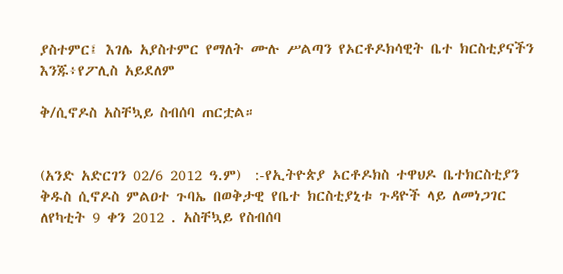ያስተምር፤ እገሌ አያስተምር የማለት ሙሉ ሥልጣን የኦርቶዶክሳዊት ቤተ ክርስቲያናችን እንጁ፥የፖሊስ አይደለም

ቅ/ሲኖዶስ አስቸኳይ ስብሰባ ጠርቷል።


(አንድ አድርገን 02/6 2012 ዓ.ም)  :-የኢትዮጵያ ኦርቶዶክስ ተዋህዶ ቤተክርስቲያን ቅዱስ ሲኖዶስ ምልዐተ ጉባኤ በወቅታዊ የቤተ ክርስቲያኒቱ ጉዳዮች ላይ ለመነጋገር ለየካቲት 9 ቀን 2012 . አስቸኳይ የስብሰባ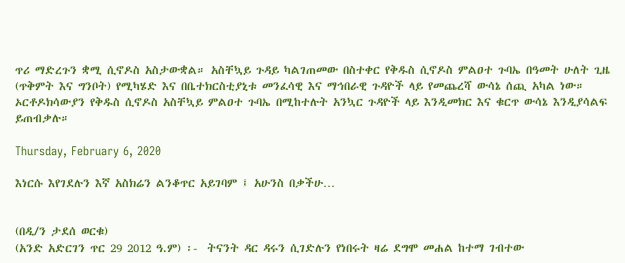ጥሪ ማድረጉን ቋሚ ሲኖዶስ አስታውቋል። አስቸኳይ ጉዳይ ካልገጠመው በስተቀር የቅዱስ ሲኖዶስ ምልዐተ ጉባኤ በዓመት ሁለት ጊዜ (ጥቅምት እና ግንቦት) የሚካሄድ እና በቤተክርስቲያኒቱ መንፈሳዊ እና ማኅበራዊ ጉዳዮች ላይ የመጨረሻ ውሳኔ ሰጪ አካል ነው። ኦርቶዶክሳውያን የቅዱስ ሲኖዶስ አስቸኳይ ምልዐተ ጉባኤ በሚከተሉት አንኳር ጉዳዮች ላይ እንዲመክር እና ቁርጥ ውሳኔ እንዲያሳልፍ ይጠብቃሉ።

Thursday, February 6, 2020

እነርሱ እየገደሉን እኛ አስክሬን ልንቆጥር አይገባም ፤ አሁንስ በቃችሁ…


(በዲ/ን ታደሰ ወርቁ)
(አንድ አድርገን ጥር 29 2012 ዓ.ም) ፡-  ትናንት ዳር ዳሩን ሲገድሉን የነበሩት ዛሬ ደግሞ መሐል ከተማ ገብተው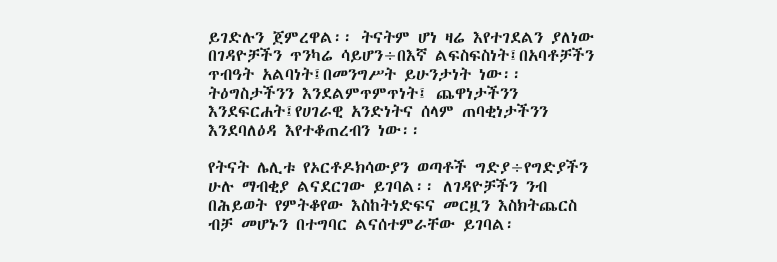ይገድሉን ጀምረዋል፡፡ ትናትም ሆነ ዛሬ እየተገደልን ያለነው በገዳዮቻችን ጥንካሬ ሳይሆን÷በእኛ ልፍስፍስነት፤በአባቶቻችን ጥብዓት አልባነት፤በመንግሥት ይሁንታነት ነው፡፡ ትዕግስታችንን እንደልምጥምጥነት፤ ጨዋነታችንን እንደፍርሐት፤የሀገራዊ አንድነትና ሰላም ጠባቂነታችንን እንደባለዕዳ እየተቆጠረብን ነው፡፡

የትናት ሌሊቱ የኦርቶዶክሳውያን ወጣቶች ግድያ÷የግድያችን ሁሉ ማብቂያ ልናደርገው ይገባል፡፡ ለገዳዮቻችን ንብ በሕይወት የምትቆየው እስከትነድፍና መርዟን እስክትጨርስ ብቻ መሆኑን በተግባር ልናሰተምራቸው ይገባል፡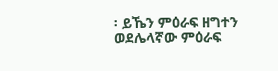፡ ይኼን ምዕራፍ ዘግተን ወደሌላኛው ምዕራፍ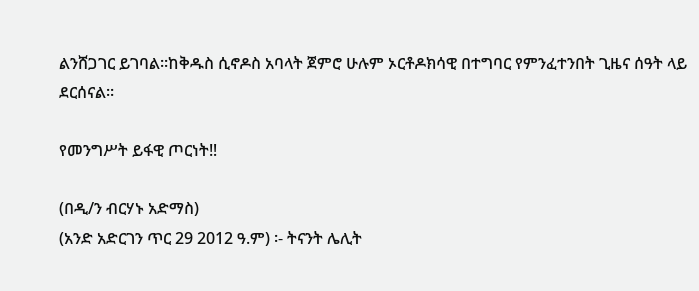ልንሸጋገር ይገባል፡፡ከቅዱስ ሲኖዶስ አባላት ጀምሮ ሁሉም ኦርቶዶክሳዊ በተግባር የምንፈተንበት ጊዜና ሰዓት ላይ ደርሰናል፡፡

የመንግሥት ይፋዊ ጦርነት‼

(በዲ/ን ብርሃኑ አድማስ)
(አንድ አድርገን ጥር 29 2012 ዓ.ም) ፡- ትናንት ሌሊት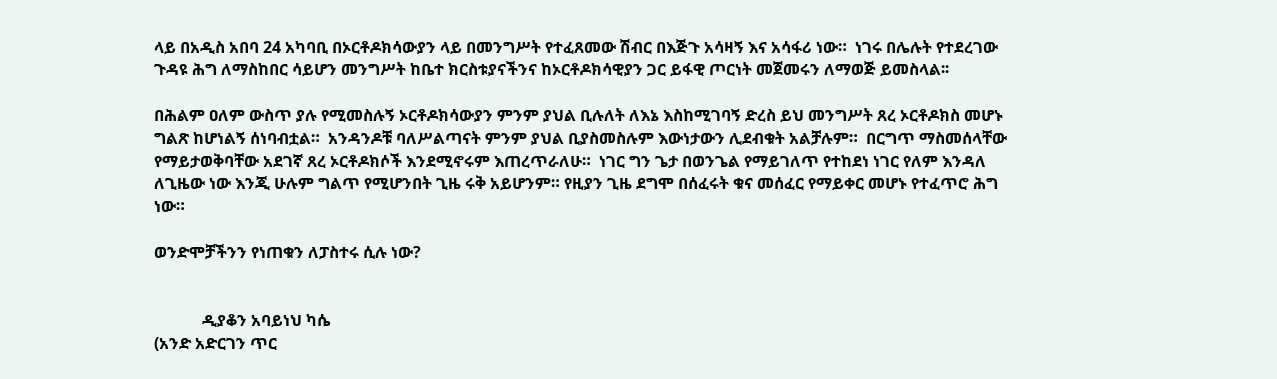ላይ በአዲስ አበባ 24 አካባቢ በኦርቶዶክሳውያን ላይ በመንግሥት የተፈጸመው ሽብር በእጅጉ አሳዛኝ እና አሳፋሪ ነው።  ነገሩ በሌሉት የተደረገው ጉዳዩ ሕግ ለማስከበር ሳይሆን መንግሥት ከቤተ ክርስቱያናችንና ከኦርቶዶክሳዊያን ጋር ይፋዊ ጦርነት መጀመሩን ለማወጅ ይመስላል፡፡

በሕልም ዐለም ውስጥ ያሉ የሚመስሉኝ ኦርቶዶክሳውያን ምንም ያህል ቢሉለት ለእኔ እስከሚገባኝ ድረስ ይህ መንግሥት ጸረ ኦርቶዶክስ መሆኑ ግልጽ ከሆነልኝ ሰነባብቷል።  አንዳንዶቹ ባለሥልጣናት ምንም ያህል ቢያስመስሉም እውነታውን ሊደብቁት አልቻሉም።  በርግጥ ማስመሰላቸው የማይታወቅባቸው አደገኛ ጸረ ኦርቶዶክሶች እንደሚኖሩም እጠረጥራለሁ።  ነገር ግን ጌታ በወንጌል የማይገለጥ የተከደነ ነገር የለም እንዳለ ለጊዜው ነው እንጂ ሁሉም ግልጥ የሚሆንበት ጊዜ ሩቅ አይሆንም። የዚያን ጊዜ ደግሞ በሰፈሩት ቁና መሰፈር የማይቀር መሆኑ የተፈጥሮ ሕግ ነው።

ወንድሞቻችንን የነጠቁን ለፓስተሩ ሲሉ ነው?


            ዲያቆን አባይነህ ካሴ
(አንድ አድርገን ጥር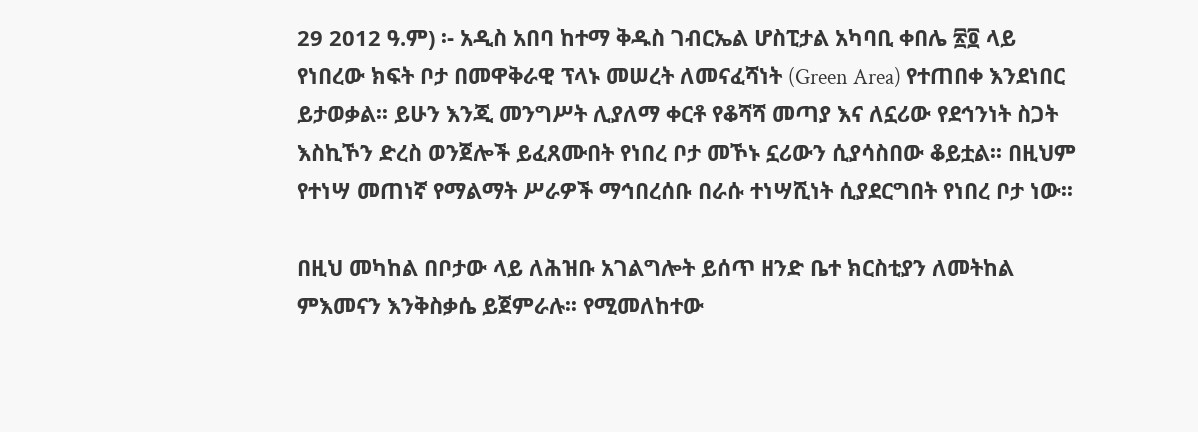29 2012 ዓ.ም) ፡- አዲስ አበባ ከተማ ቅዱስ ገብርኤል ሆስፒታል አካባቢ ቀበሌ ፳፬ ላይ የነበረው ክፍት ቦታ በመዋቅራዊ ፕላኑ መሠረት ለመናፈሻነት (Green Area) የተጠበቀ እንደነበር ይታወቃል፡፡ ይሁን እንጂ መንግሥት ሊያለማ ቀርቶ የቆሻሻ መጣያ እና ለኗሪው የደኅንነት ስጋት እስኪኾን ድረስ ወንጀሎች ይፈጸሙበት የነበረ ቦታ መኾኑ ኗሪውን ሲያሳስበው ቆይቷል፡፡ በዚህም የተነሣ መጠነኛ የማልማት ሥራዎች ማኅበረሰቡ በራሱ ተነሣሺነት ሲያደርግበት የነበረ ቦታ ነው፡፡

በዚህ መካከል በቦታው ላይ ለሕዝቡ አገልግሎት ይሰጥ ዘንድ ቤተ ክርስቲያን ለመትከል ምእመናን እንቅስቃሴ ይጀምራሉ፡፡ የሚመለከተው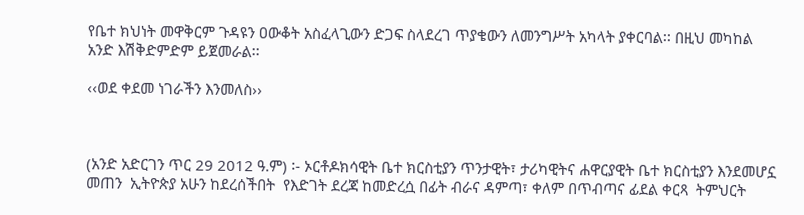የቤተ ክህነት መዋቅርም ጉዳዩን ዐውቆት አስፈላጊውን ድጋፍ ስላደረገ ጥያቄውን ለመንግሥት አካላት ያቀርባል፡፡ በዚህ መካከል አንድ እሽቅድምድም ይጀመራል፡፡

‹‹ወደ ቀደመ ነገራችን እንመለስ››



(አንድ አድርገን ጥር 29 2012 ዓ.ም) ፡- ኦርቶዶክሳዊት ቤተ ክርስቲያን ጥንታዊት፣ ታሪካዊትና ሐዋርያዊት ቤተ ክርስቲያን እንደመሆኗ መጠን  ኢትዮጵያ አሁን ከደረሰችበት  የእድገት ደረጃ ከመድረሷ በፊት ብራና ዳምጣ፣ ቀለም በጥብጣና ፊደል ቀርጻ  ትምህርት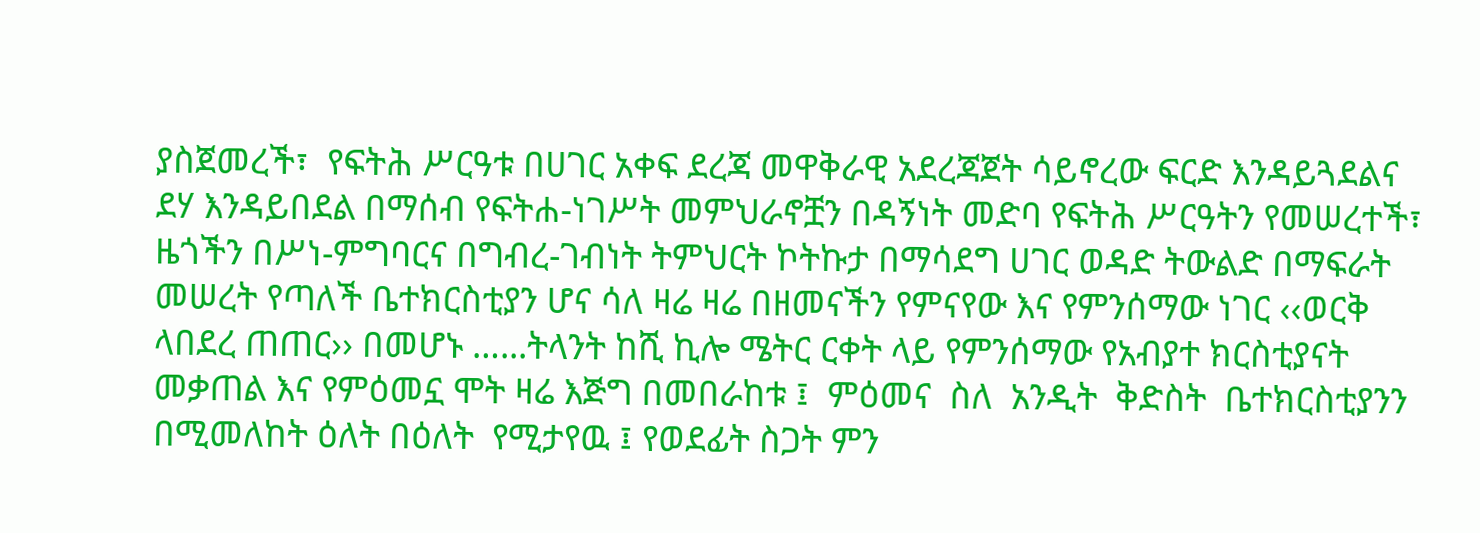ያስጀመረች፣  የፍትሕ ሥርዓቱ በሀገር አቀፍ ደረጃ መዋቅራዊ አደረጃጀት ሳይኖረው ፍርድ እንዳይጓደልና ደሃ እንዳይበደል በማሰብ የፍትሐ-ነገሥት መምህራኖቿን በዳኝነት መድባ የፍትሕ ሥርዓትን የመሠረተች፣ ዜጎችን በሥነ-ምግባርና በግብረ-ገብነት ትምህርት ኮትኩታ በማሳደግ ሀገር ወዳድ ትውልድ በማፍራት መሠረት የጣለች ቤተክርስቲያን ሆና ሳለ ዛሬ ዛሬ በዘመናችን የምናየው እና የምንሰማው ነገር ‹‹ወርቅ ላበደረ ጠጠር›› በመሆኑ …...ትላንት ከሺ ኪሎ ሜትር ርቀት ላይ የምንሰማው የአብያተ ክርስቲያናት መቃጠል እና የምዕመኗ ሞት ዛሬ እጅግ በመበራከቱ ፤  ምዕመና  ስለ  አንዲት  ቅድስት  ቤተክርስቲያንን በሚመለከት ዕለት በዕለት  የሚታየዉ ፤ የወደፊት ስጋት ምን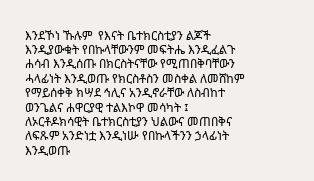እንደኾነ ኹሉም  የእናት ቤተክርስቲያን ልጆች እንዲያውቁት የበኩላቸውንም መፍትሔ እንዲፈልጉ ሐሳብ እንዲሰጡ በክርስትናቸው የሚጠበቅባቸውን ሓላፊነት እንዲወጡ የክርስቶስን መስቀል ለመሸከም  የማይሰቀቅ ክሣደ ኅሊና አንዲኖራቸው ለስብከተ ወንጌልና ሐዋርያዊ ተልእኮዋ መሳካት ፤ ለኦርቶዶክሳዊት ቤተክርስቲያን ህልውና መጠበቅና ለፍጹም አንድነቷ እንዲነሡ የበኩላችንን ኃላፊነት እንዲወጡ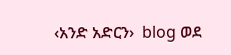‹አንድ አድርን›  blog ወደ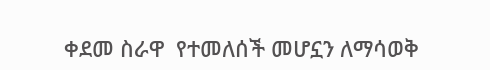ቀደመ ስራዋ  የተመለሰች መሆኗን ለማሳወቅ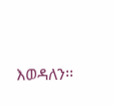እወዳለን፡፡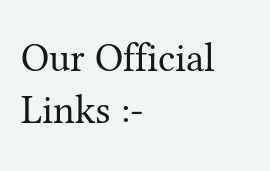Our Official Links :-